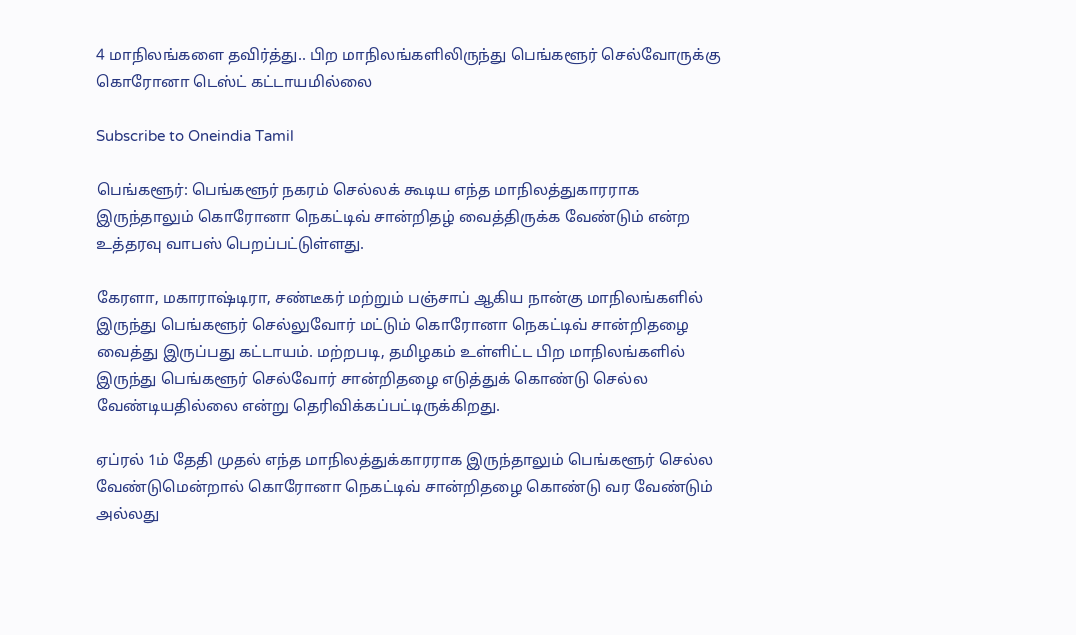4 மாநிலங்களை தவிர்த்து.. பிற மாநிலங்களிலிருந்து பெங்களூர் செல்வோருக்கு கொரோனா டெஸ்ட் கட்டாயமில்லை

Subscribe to Oneindia Tamil

பெங்களூர்: பெங்களூர் நகரம் செல்லக் கூடிய எந்த மாநிலத்துகாரராக இருந்தாலும் கொரோனா நெகட்டிவ் சான்றிதழ் வைத்திருக்க வேண்டும் என்ற உத்தரவு வாபஸ் பெறப்பட்டுள்ளது.

கேரளா, மகாராஷ்டிரா, சண்டீகர் மற்றும் பஞ்சாப் ஆகிய நான்கு மாநிலங்களில் இருந்து பெங்களூர் செல்லுவோர் மட்டும் கொரோனா நெகட்டிவ் சான்றிதழை வைத்து இருப்பது கட்டாயம். மற்றபடி, தமிழகம் உள்ளிட்ட பிற மாநிலங்களில் இருந்து பெங்களூர் செல்வோர் சான்றிதழை எடுத்துக் கொண்டு செல்ல வேண்டியதில்லை என்று தெரிவிக்கப்பட்டிருக்கிறது.

ஏப்ரல் 1ம் தேதி முதல் எந்த மாநிலத்துக்காரராக இருந்தாலும் பெங்களூர் செல்ல வேண்டுமென்றால் கொரோனா நெகட்டிவ் சான்றிதழை கொண்டு வர வேண்டும் அல்லது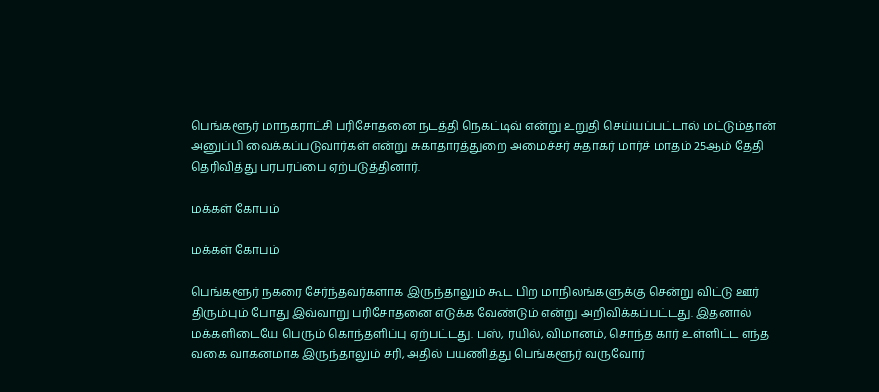பெங்களூர் மாநகராட்சி பரிசோதனை நடத்தி நெகட்டிவ் என்று உறுதி செய்யப்பட்டால் மட்டும்தான் அனுப்பி வைக்கப்படுவார்கள் என்று சுகாதாரத்துறை அமைச்சர் சுதாகர் மார்ச் மாதம் 25ஆம் தேதி தெரிவித்து பரபரப்பை ஏற்படுத்தினார்.

மக்கள் கோபம்

மக்கள் கோபம்

பெங்களூர் நகரை சேர்ந்தவர்களாக இருந்தாலும் கூட பிற மாநிலங்களுக்கு சென்று விட்டு ஊர் திரும்பும் போது இவ்வாறு பரிசோதனை எடுக்க வேண்டும் என்று அறிவிக்கப்பட்டது. இதனால் மக்களிடையே பெரும் கொந்தளிப்பு ஏற்பட்டது. பஸ், ரயில், விமானம், சொந்த கார் உள்ளிட்ட எந்த வகை வாகனமாக இருந்தாலும் சரி, அதில் பயணித்து பெங்களூர் வருவோர்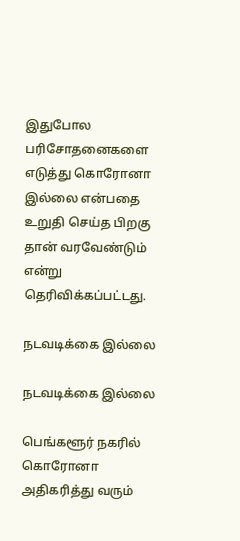இதுபோல பரிசோதனைகளை எடுத்து கொரோனா இல்லை என்பதை உறுதி செய்த பிறகு தான் வரவேண்டும் என்று தெரிவிக்கப்பட்டது.

நடவடிக்கை இல்லை

நடவடிக்கை இல்லை

பெங்களூர் நகரில் கொரோனா அதிகரித்து வரும்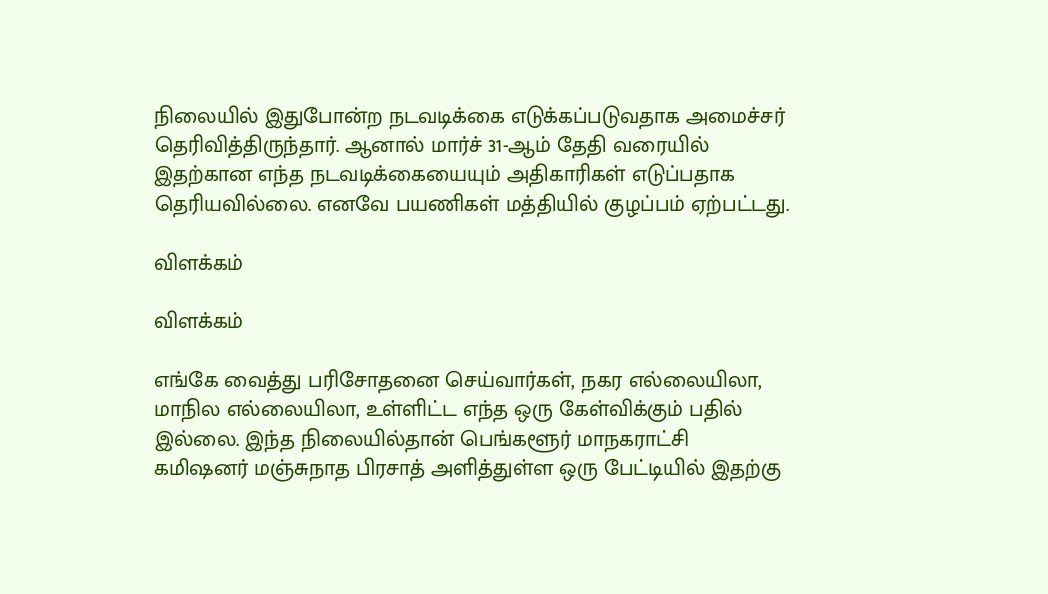நிலையில் இதுபோன்ற நடவடிக்கை எடுக்கப்படுவதாக அமைச்சர் தெரிவித்திருந்தார். ஆனால் மார்ச் 31-ஆம் தேதி வரையில் இதற்கான எந்த நடவடிக்கையையும் அதிகாரிகள் எடுப்பதாக தெரியவில்லை. எனவே பயணிகள் மத்தியில் குழப்பம் ஏற்பட்டது.

விளக்கம்

விளக்கம்

எங்கே வைத்து பரிசோதனை செய்வார்கள், நகர எல்லையிலா, மாநில எல்லையிலா, உள்ளிட்ட எந்த ஒரு கேள்விக்கும் பதில் இல்லை. இந்த நிலையில்தான் பெங்களூர் மாநகராட்சி கமிஷனர் மஞ்சுநாத பிரசாத் அளித்துள்ள ஒரு பேட்டியில் இதற்கு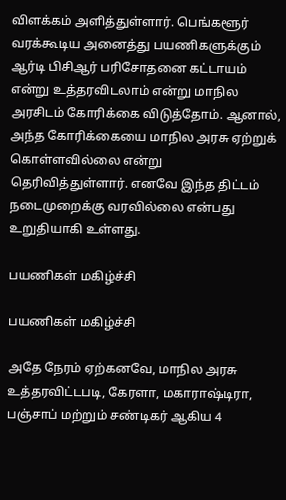விளக்கம் அளித்துள்ளார். பெங்களூர் வரக்கூடிய அனைத்து பயணிகளுக்கும் ஆர்டி பிசிஆர் பரிசோதனை கட்டாயம் என்று உத்தரவிடலாம் என்று மாநில அரசிடம் கோரிக்கை விடுத்தோம். ஆனால், அந்த கோரிக்கையை மாநில அரசு ஏற்றுக் கொள்ளவில்லை என்று தெரிவித்துள்ளார். எனவே இந்த திட்டம் நடைமுறைக்கு வரவில்லை என்பது உறுதியாகி உள்ளது.

பயணிகள் மகிழ்ச்சி

பயணிகள் மகிழ்ச்சி

அதே நேரம் ஏற்கனவே, மாநில அரசு உத்தரவிட்டபடி, கேரளா, மகாராஷ்டிரா, பஞ்சாப் மற்றும் சண்டிகர் ஆகிய 4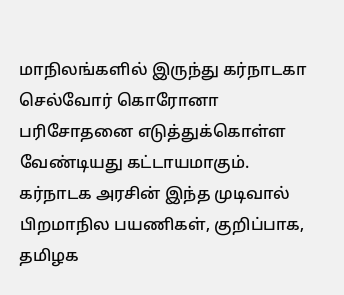மாநிலங்களில் இருந்து கர்நாடகா செல்வோர் கொரோனா பரிசோதனை எடுத்துக்கொள்ள வேண்டியது கட்டாயமாகும். கர்நாடக அரசின் இந்த முடிவால் பிறமாநில பயணிகள், குறிப்பாக, தமிழக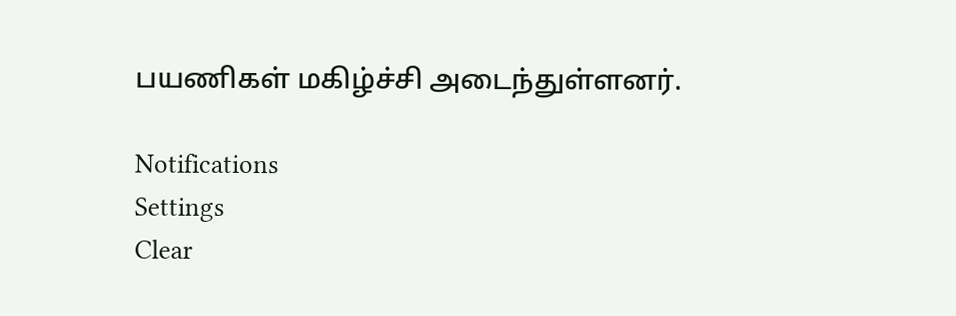பயணிகள் மகிழ்ச்சி அடைந்துள்ளனர்.

Notifications
Settings
Clear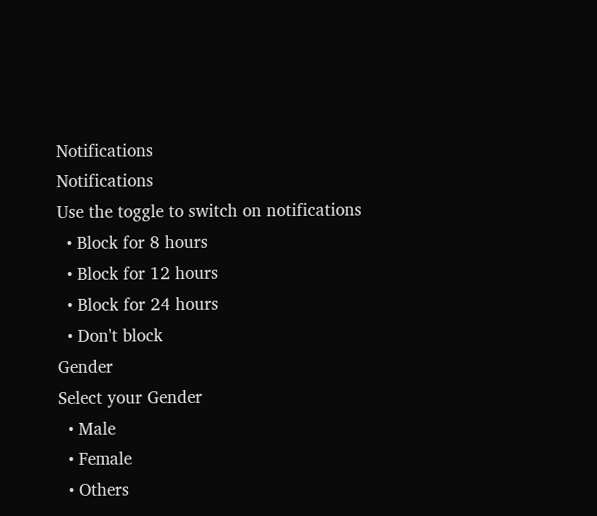Notifications
Notifications
Use the toggle to switch on notifications
  • Block for 8 hours
  • Block for 12 hours
  • Block for 24 hours
  • Don't block
Gender
Select your Gender
  • Male
  • Female
  • Others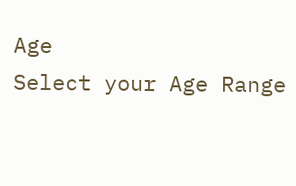Age
Select your Age Range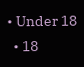• Under 18
  • 18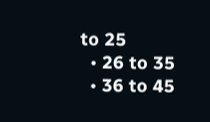to 25
  • 26 to 35
  • 36 to 45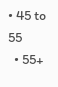• 45 to 55
  • 55+